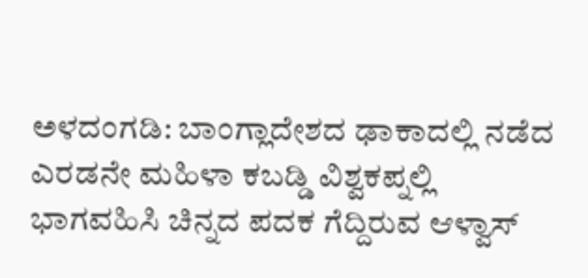ಅಳದಂಗಡಿ: ಬಾಂಗ್ಲಾದೇಶದ ಢಾಕಾದಲ್ಲಿ ನಡೆದ ಎರಡನೇ ಮಹಿಳಾ ಕಬಡ್ಡಿ ವಿಶ್ವಕಪ್ನಲ್ಲಿ ಭಾಗವಹಿಸಿ ಚಿನ್ನದ ಪದಕ ಗೆದ್ದಿರುವ ಆಳ್ವಾಸ್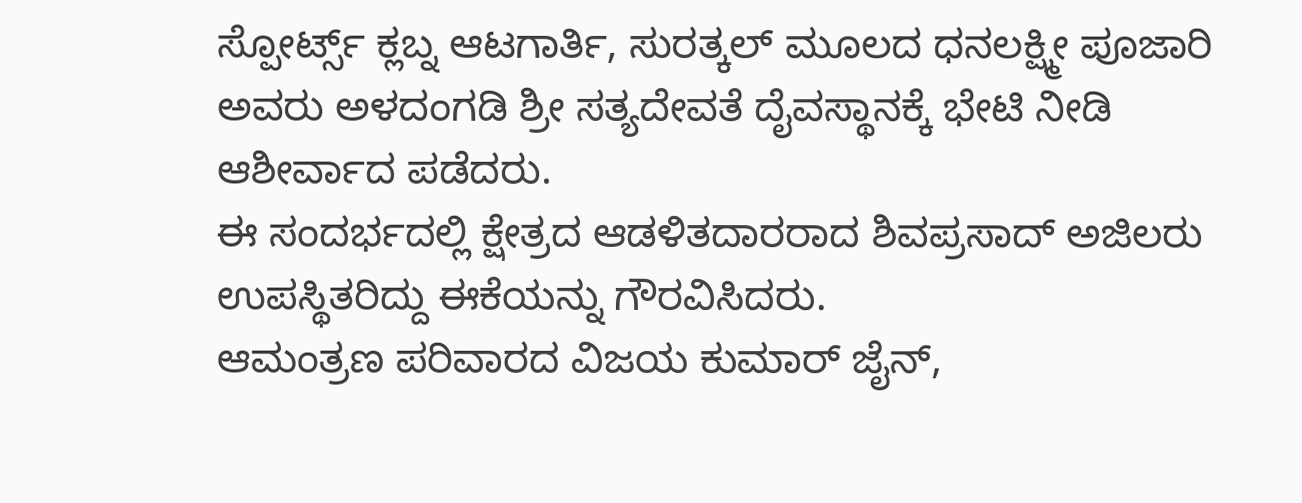ಸ್ಪೋರ್ಟ್ಸ್ ಕ್ಲಬ್ನ ಆಟಗಾರ್ತಿ, ಸುರತ್ಕಲ್ ಮೂಲದ ಧನಲಕ್ಷ್ಮೀ ಪೂಜಾರಿ ಅವರು ಅಳದಂಗಡಿ ಶ್ರೀ ಸತ್ಯದೇವತೆ ದೈವಸ್ಥಾನಕ್ಕೆ ಭೇಟಿ ನೀಡಿ ಆಶೀರ್ವಾದ ಪಡೆದರು.
ಈ ಸಂದರ್ಭದಲ್ಲಿ ಕ್ಷೇತ್ರದ ಆಡಳಿತದಾರರಾದ ಶಿವಪ್ರಸಾದ್ ಅಜಿಲರು ಉಪಸ್ಥಿತರಿದ್ದು ಈಕೆಯನ್ನು ಗೌರವಿಸಿದರು.
ಆಮಂತ್ರಣ ಪರಿವಾರದ ವಿಜಯ ಕುಮಾರ್ ಜೈನ್,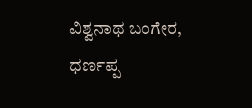ವಿಶ್ವನಾಥ ಬಂಗೇರ, ಧರ್ಣಪ್ಪ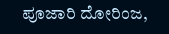ಪೂಜಾರಿ ದೋರಿಂಜ,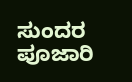ಸುಂದರ ಪೂಜಾರಿ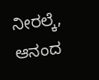ನೀರಲ್ಕೆ, ಆನಂದ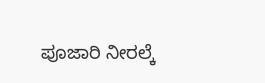ಪೂಜಾರಿ ನೀರಲ್ಕೆ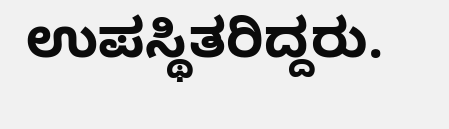ಉಪಸ್ಥಿತರಿದ್ದರು.